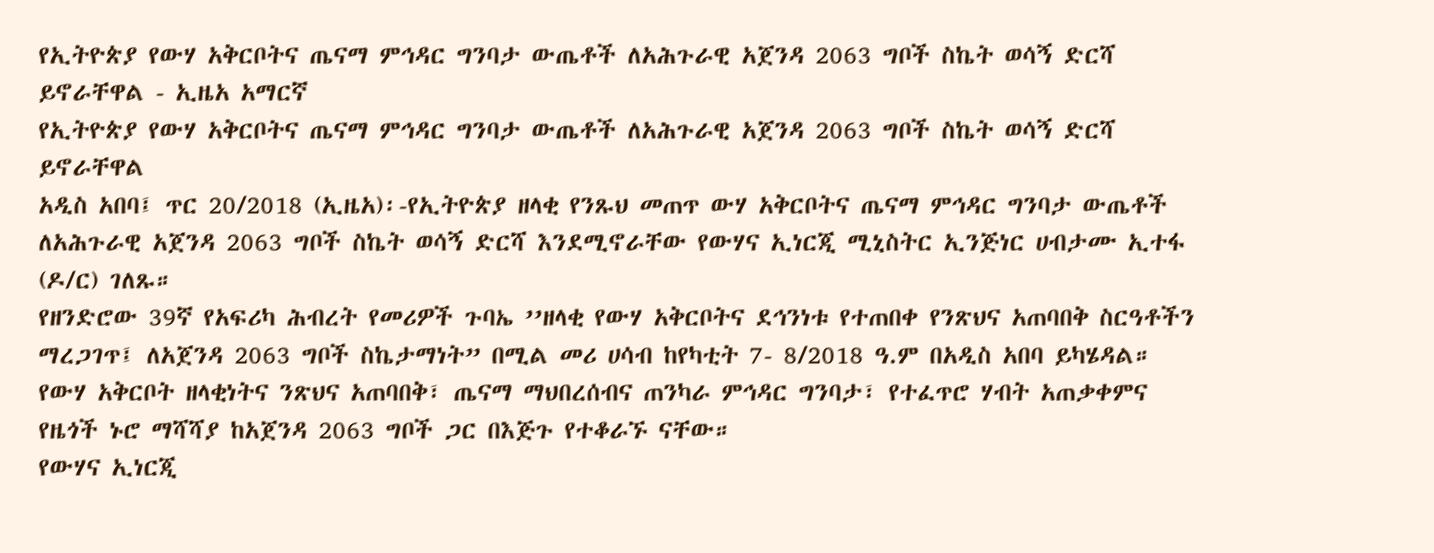የኢትዮጵያ የውሃ አቅርቦትና ጤናማ ምኅዳር ግንባታ ውጤቶች ለአሕጉራዊ አጀንዳ 2063 ግቦች ስኬት ወሳኝ ድርሻ ይኖራቸዋል - ኢዜአ አማርኛ
የኢትዮጵያ የውሃ አቅርቦትና ጤናማ ምኅዳር ግንባታ ውጤቶች ለአሕጉራዊ አጀንዳ 2063 ግቦች ስኬት ወሳኝ ድርሻ ይኖራቸዋል
አዲስ አበባ፤ ጥር 20/2018 (ኢዜአ)፡-የኢትዮጵያ ዘላቂ የንጹህ መጠጥ ውሃ አቅርቦትና ጤናማ ምኅዳር ግንባታ ውጤቶች ለአሕጉራዊ አጀንዳ 2063 ግቦች ስኬት ወሳኝ ድርሻ እንደሚኖራቸው የውሃና ኢነርጂ ሚኒስትር ኢንጅነር ሀብታሙ ኢተፋ (ዶ/ር) ገለጹ።
የዘንድሮው 39ኛ የአፍሪካ ሕብረት የመሪዎች ጉባኤ ’’ዘላቂ የውሃ አቅርቦትና ደኅንነቱ የተጠበቀ የንጽህና አጠባበቅ ስርዓቶችን ማረጋገጥ፤ ለአጀንዳ 2063 ግቦች ስኬታማነት” በሚል መሪ ሀሳብ ከየካቲት 7- 8/2018 ዓ.ም በአዲስ አበባ ይካሄዳል።
የውሃ አቅርቦት ዘላቂነትና ንጽህና አጠባበቅ፣ ጤናማ ማህበረሰብና ጠንካራ ምኅዳር ግንባታ፣ የተፈጥሮ ሃብት አጠቃቀምና የዜጎች ኑሮ ማሻሻያ ከአጀንዳ 2063 ግቦች ጋር በእጅጉ የተቆራኙ ናቸው።
የውሃና ኢነርጂ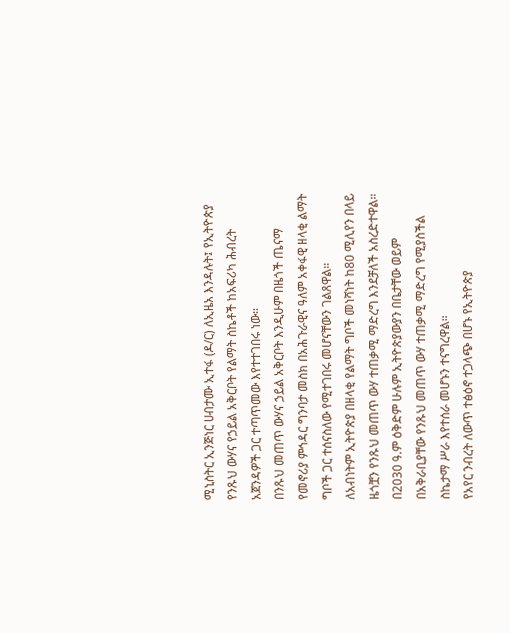ሚኒስትር ኢንጅነር ሀብታሙ ኢተፋ (ዶ/ር) ለኢዜአ እንዳሉት፤ የኢትዮጵያ የንጹህ ውሃና የኃይል አቅርቦት የልማት ስኬቶች ከአፍሪካ ሕብረት አጀንዳዎች ጋር ተጣጥመው እየተተገበሩ ነው።
በንጹህ መጠጥ ውሃና ኃይል አቅርቦት እንዲሁም በዜጎች ጤናማ የመኖሪያ ምኅዳር ግንባታ መስክ በአሕጉራዊና ዓለም አቀፋዊ ዘላቂ ልማት ግቦች ጋር ተሰናስለው የሚተገበሩ መሆናቸውን ገልጸዋል።
ለአብነትም ኢትዮጵያ በዘላቂ የልማት ግቦች መነሻነት ከ80 ሚሊየን በላይ ዜጎቿን የንጹህ መጠጥ ውሃ ተጠቃሚ ማድረግ እንደቻለች አስረድተዋል።
በ2030 ዓ.ም ዕቅድም ሁሉም ኢትዮጵያውያን በቤታቸው ወይም በአቅራቢያቸው የንጹህ መጠጥ ውሃ ተጠቃሚ ማድረግ የሚያስችል ስኬታማ ሥራ እየተሰራ መሆኑን ተናግረዋል።
የአየር ንብረት ለውጥ ተፅዕኖ ተጋላጭ በሆኑ የኢትዮጵያ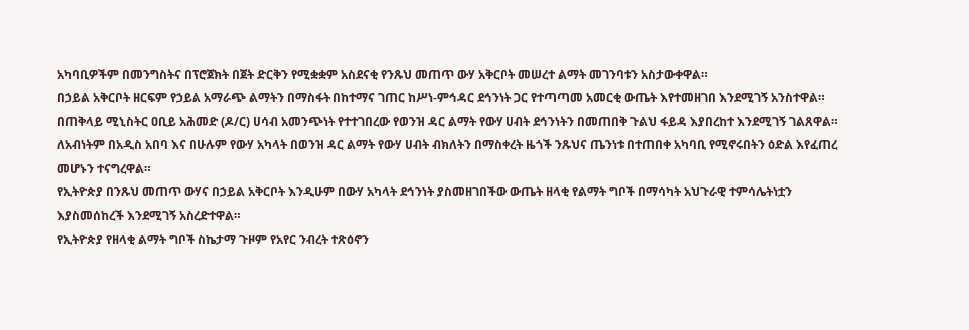አካባቢዎችም በመንግስትና በፕሮጀክት በጀት ድርቅን የሚቋቋም አስደናቂ የንጹህ መጠጥ ውሃ አቅርቦት መሠረተ ልማት መገንባቱን አስታውቀዋል።
በኃይል አቅርቦት ዘርፍም የኃይል አማራጭ ልማትን በማስፋት በከተማና ገጠር ከሥነ-ምኅዳር ደኅንነት ጋር የተጣጣመ አመርቂ ውጤት እየተመዘገበ እንደሚገኝ አንስተዋል።
በጠቅላይ ሚኒስትር ዐቢይ አሕመድ (ዶ/ር) ሀሳብ አመንጭነት የተተገበረው የወንዝ ዳር ልማት የውሃ ሀብት ደኅንነትን በመጠበቅ ጉልህ ፋይዳ እያበረከተ እንደሚገኝ ገልጸዋል።
ለአብነትም በአዲስ አበባ እና በሁሉም የውሃ አካላት በወንዝ ዳር ልማት የውሃ ሀብት ብክለትን በማስቀረት ዜጎች ንጹህና ጤንነቱ በተጠበቀ አካባቢ የሚኖሩበትን ዕድል እየፈጠረ መሆኑን ተናግረዋል።
የኢትዮጵያ በንጹህ መጠጥ ውሃና በኃይል አቅርቦት እንዲሁም በውሃ አካላት ደኅንነት ያስመዘገበችው ውጤት ዘላቂ የልማት ግቦች በማሳካት አህጉራዊ ተምሳሌትነቷን እያስመሰከረች እንደሚገኝ አስረድተዋል።
የኢትዮጵያ የዘላቂ ልማት ግቦች ስኬታማ ጉዞም የአየር ንብረት ተጽዕኖን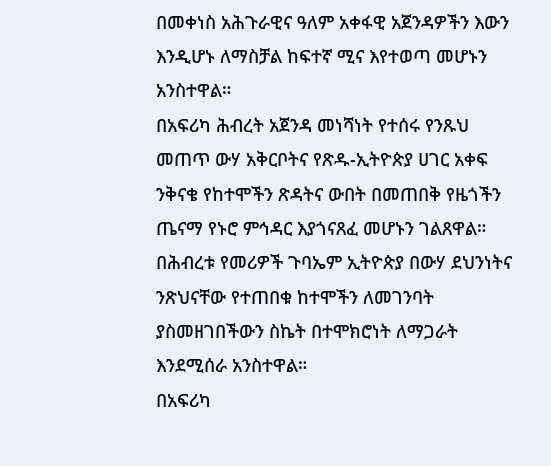በመቀነስ አሕጉራዊና ዓለም አቀፋዊ አጀንዳዎችን እውን እንዲሆኑ ለማስቻል ከፍተኛ ሚና እየተወጣ መሆኑን አንስተዋል።
በአፍሪካ ሕብረት አጀንዳ መነሻነት የተሰሩ የንጹህ መጠጥ ውሃ አቅርቦትና የጽዱ-ኢትዮጵያ ሀገር አቀፍ ንቅናቄ የከተሞችን ጽዳትና ውበት በመጠበቅ የዜጎችን ጤናማ የኑሮ ምኅዳር እያጎናጸፈ መሆኑን ገልጸዋል።
በሕብረቱ የመሪዎች ጉባኤም ኢትዮጵያ በውሃ ደህንነትና ንጽህናቸው የተጠበቁ ከተሞችን ለመገንባት ያስመዘገበችውን ስኬት በተሞክሮነት ለማጋራት እንደሚሰራ አንስተዋል።
በአፍሪካ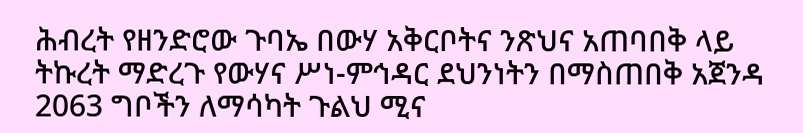ሕብረት የዘንድሮው ጉባኤ በውሃ አቅርቦትና ንጽህና አጠባበቅ ላይ ትኩረት ማድረጉ የውሃና ሥነ-ምኅዳር ደህንነትን በማስጠበቅ አጀንዳ 2063 ግቦችን ለማሳካት ጉልህ ሚና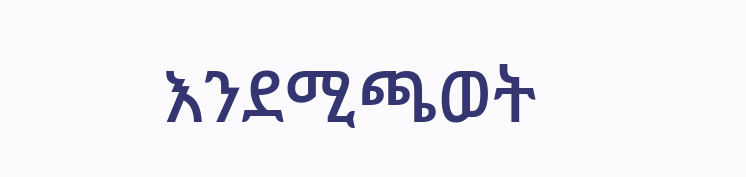እንደሚጫወት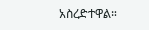አስረድተዋል።